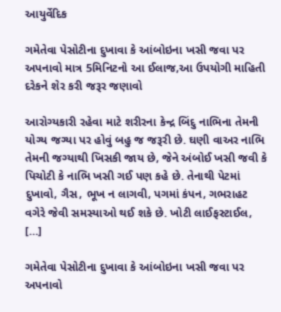આયુર્વેદિક

ગમેતેવા પેસોટીના દુખાવા કે આંબોઇના ખસી જવા પર અપનાવો માત્ર 5મિનિટનો આ ઈલાજ,આ ઉપયોગી માહિતી દરેકને શેર કરી જરૂર જણાવો

આરોગ્યકારી રહેવા માટે શરીરના કેન્દ્ર બિંદુ નાભિના તેમની યોગ્ય જગ્યા પર હોવું બહુ જ જરૂરી છે. ઘણી વાઅર નાભિ તેમની જગ્યાથી ખિસકી જાય છે, જેને અંબોઈ ખસી જવી કે પિચોટી કે નાભિ ખસી ગઈ પણ કહે છે. તેનાથી પેટમાં દુખાવો, ગૈસ, ભૂખ ન લાગવી, પગમાં કંપન, ગભરાહટ વગેરે જેવી સમસ્યાઓ થઈ શકે છે. ખોટી લાઈફસ્ટાઈલ, […]

ગમેતેવા પેસોટીના દુખાવા કે આંબોઇના ખસી જવા પર અપનાવો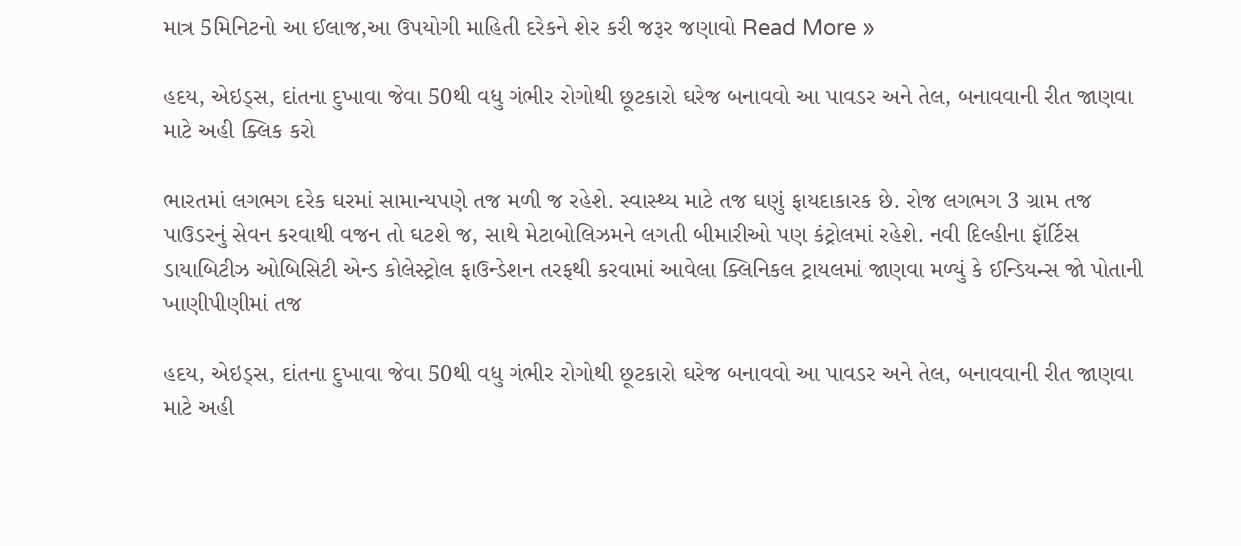માત્ર 5મિનિટનો આ ઈલાજ,આ ઉપયોગી માહિતી દરેકને શેર કરી જરૂર જણાવો Read More »

હદય, એઇડ્સ, દાંતના દુખાવા જેવા 50થી વધુ ગંભીર રોગોથી છૂટકારો ઘરેજ બનાવવો આ પાવડર અને તેલ, બનાવવાની રીત જાણવા માટે અહી ક્લિક કરો

ભારતમાં લગભગ દરેક ઘરમાં સામાન્યપણે તજ મળી જ રહેશે. સ્વાસ્થ્ય માટે તજ ઘણું ફાયદાકારક છે. રોજ લગભગ 3 ગ્રામ તજ પાઉડરનું સેવન કરવાથી વજન તો ઘટશે જ, સાથે મેટાબોલિઝમને લગતી બીમારીઓ પણ કંટ્રોલમાં રહેશે. નવી દિલ્હીના ફૉર્ટિસ ડાયાબિટીઝ ઓબિસિટી એન્ડ કોલેસ્ટ્રોલ ફાઉન્ડેશન તરફથી કરવામાં આવેલા ક્લિનિકલ ટ્રાયલમાં જાણવા મળ્યું કે ઈન્ડિયન્સ જો પોતાની ખાણીપીણીમાં તજ

હદય, એઇડ્સ, દાંતના દુખાવા જેવા 50થી વધુ ગંભીર રોગોથી છૂટકારો ઘરેજ બનાવવો આ પાવડર અને તેલ, બનાવવાની રીત જાણવા માટે અહી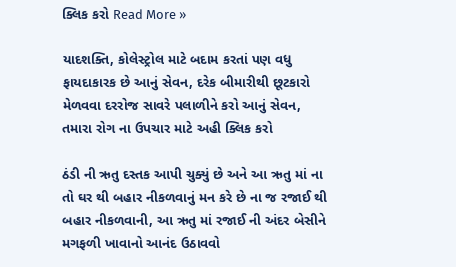ક્લિક કરો Read More »

યાદશક્તિ, કોલેસ્ટ્રોલ માટે બદામ કરતાં પણ વધુ ફાયદાકારક છે આનું સેવન, દરેક બીમારીથી છૂટકારો મેળવવા દરરોજ સાવરે પલાળીને કરો આનું સેવન, તમારા રોગ ના ઉપચાર માટે અહી ક્લિક કરો

ઠંડી ની ઋતુ દસ્તક આપી ચુક્યું છે અને આ ઋતુ માં ના તો ઘર થી બહાર નીકળવાનું મન કરે છે ના જ રજાઈ થી બહાર નીકળવાની, આ ઋતુ માં રજાઈ ની અંદર બેસીને મગફળી ખાવાનો આનંદ ઉઠાવવો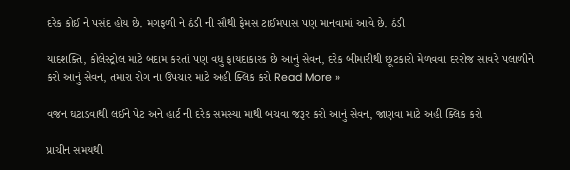દરેક કોઈ ને પસંદ હોય છે. મગફળી ને ઠંડી ની સૌથી ફેમસ ટાઈમપાસ પણ માનવામાં આવે છે. ઠંડી

યાદશક્તિ, કોલેસ્ટ્રોલ માટે બદામ કરતાં પણ વધુ ફાયદાકારક છે આનું સેવન, દરેક બીમારીથી છૂટકારો મેળવવા દરરોજ સાવરે પલાળીને કરો આનું સેવન, તમારા રોગ ના ઉપચાર માટે અહી ક્લિક કરો Read More »

વજન ઘટાડવાથી લઈને પેટ અને હાર્ટ ની દરેક સમસ્યા માથી બચવા જરૂર કરો આનું સેવન, જાણવા માટે અહી ક્લિક કરો

પ્રાચીન સમયથી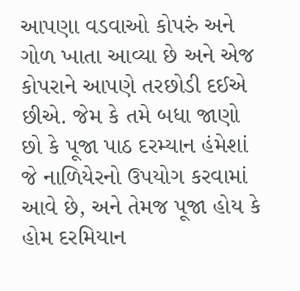આપણા વડવાઓ કોપરું અને ગોળ ખાતા આવ્યા છે અને એજ કોપરાને આપણે તરછોડી દઈએ છીએ. જેમ કે તમે બધા જાણો છો કે પૂજા પાઠ દરમ્યાન હંમેશાં જે નાળિયેરનો ઉપયોગ કરવામાં આવે છે, અને તેમજ પૂજા હોય કે હોમ દરમિયાન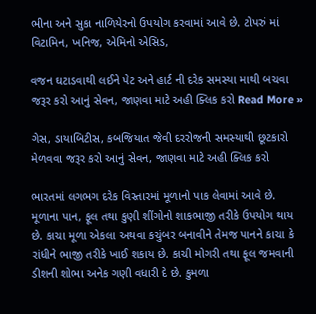ભીના અને સુકા નાળિયેરનો ઉપયોગ કરવામાં આવે છે. ટોપરું માં વિટામિન, ખનિજ, એમિનો એસિડ,

વજન ઘટાડવાથી લઈને પેટ અને હાર્ટ ની દરેક સમસ્યા માથી બચવા જરૂર કરો આનું સેવન, જાણવા માટે અહી ક્લિક કરો Read More »

ગેસ, ડાયાબિટીસ, કબજિયાત જેવી દરરોજની સમસ્યાથી છૂટકારો મેળવવા જરૂર કરો આનું સેવન, જાણવા માટે અહી ક્લિક કરો

ભારતમાં લગભગ દરેક વિસ્તારમાં મૂળાનો પાક લેવામાં આવે છે. મૂળાના પાન, ફૂલ તથા કુણી શીંગોનો શાકભાજી તરીકે ઉપયોગ થાય છે. કાચા મૂળા એકલા અથવા કચુંબર બનાવીને તેમજ પાનને કાચા કે રાંધીને ભાજી તરીકે ખાઈ શકાય છે. કાચી મોગરી તથા ફૂલ જમવાની ડીશની શોભા અનેક ગણી વધારી દે છે. કુમળા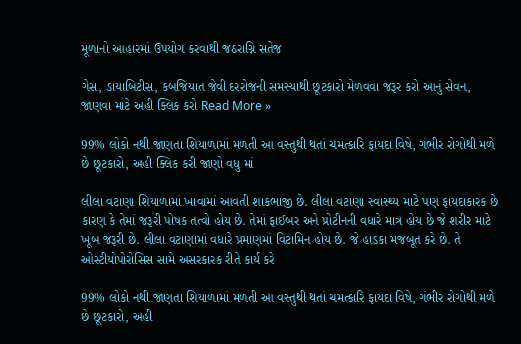મૂળાનો આહારમાં ઉપયોગ કરવાથી જઠરાગ્નિ સતેજ

ગેસ, ડાયાબિટીસ, કબજિયાત જેવી દરરોજની સમસ્યાથી છૂટકારો મેળવવા જરૂર કરો આનું સેવન, જાણવા માટે અહી ક્લિક કરો Read More »

99% લોકો નથી જાણતા શિયાળામાં મળતી આ વસ્તુથી થતાં ચમત્કારિ ફાયદા વિષે, ગંભીર રોગોથી મળે છે છૂટકારો, અહી ક્લિક કરી જાણો વધુ માં

લીલા વટાણા શિયાળામાં ખાવામાં આવતી શાકભાજી છે. લીલા વટાણા સ્વાસ્થ્ય માટે પણ ફાયદાકારક છે કારણ કે તેમાં જરૂરી પોષક તત્વો હોય છે. તેમાં ફાઈબર અને પ્રોટીનની વધારે માત્ર હોય છે જે શરીર માટે ખૂબ જરૂરી છે. લીલા વટાણામાં વધારે પ્રમાણમાં વિટામિન હોય છે. જે હાડકા મજબૂત કરે છે. તે ઓસ્ટીયોપોરોસિસ સામે અસરકારક રીતે કાર્ય કરે

99% લોકો નથી જાણતા શિયાળામાં મળતી આ વસ્તુથી થતાં ચમત્કારિ ફાયદા વિષે, ગંભીર રોગોથી મળે છે છૂટકારો, અહી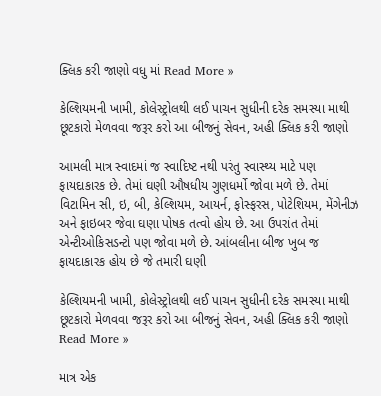ક્લિક કરી જાણો વધુ માં Read More »

કેલ્શિયમની ખામી, કોલેસ્ટ્રોલથી લઈ પાચન સુધીની દરેક સમસ્યા માથી છૂટકારો મેળવવા જરૂર કરો આ બીજનું સેવન, અહી ક્લિક કરી જાણો

આમલી માત્ર સ્વાદમાં જ સ્વાદિષ્ટ નથી પરંતુ સ્વાસ્થ્ય માટે પણ ફાયદાકારક છે. તેમાં ઘણી ઔષધીય ગુણધર્મો જોવા મળે છે. તેમાં વિટામિન સી, ઇ, બી, કેલ્શિયમ, આયર્ન, ફોસ્ફરસ, પોટેશિયમ, મેંગેનીઝ અને ફાઇબર જેવા ઘણા પોષક તત્વો હોય છે. આ ઉપરાંત તેમાં એન્ટીઓકિસડન્ટો પણ જોવા મળે છે. આંબલીના બીજ ખુબ જ ફાયદાકારક હોય છે જે તમારી ઘણી

કેલ્શિયમની ખામી, કોલેસ્ટ્રોલથી લઈ પાચન સુધીની દરેક સમસ્યા માથી છૂટકારો મેળવવા જરૂર કરો આ બીજનું સેવન, અહી ક્લિક કરી જાણો Read More »

માત્ર એક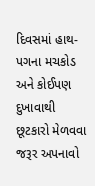દિવસમાં હાથ-પગના મચકોડ અને કોઈપણ દુખાવાથી છૂટકારો મેળવવા જરૂર અપનાવો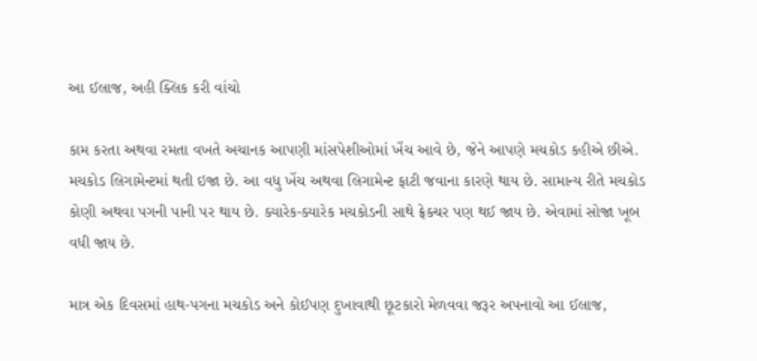આ ઈલાજ, અહી ક્લિક કરી વાંચો

કામ કરતા અથવા રમતા વખતે અચાનક આપણી માંસપેશીઓમાં ખેંચ આવે છે, જેને આપણે મચકોડ કહીએ છીએ. મચકોડ લિગામેન્ટમાં થતી ઇજા છે. આ વધુ ખેંચ અથવા લિગામેન્ટ ફાટી જવાના કારણે થાય છે. સામાન્ય રીતે મચકોડ કોણી અથવા પગની પાની પર થાય છે. ક્યારેક-ક્યારેક મચકોડની સાથે ફ્રેક્ચર પણ થઈ જાય છે. એવામાં સોજા ખૂબ વધી જાય છે.

માત્ર એક દિવસમાં હાથ-પગના મચકોડ અને કોઈપણ દુખાવાથી છૂટકારો મેળવવા જરૂર અપનાવો આ ઈલાજ,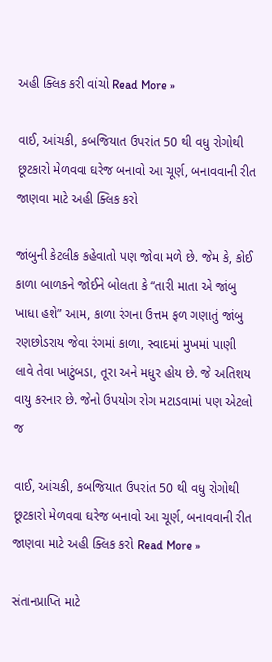અહી ક્લિક કરી વાંચો Read More »

વાઈ, આંચકી, કબજિયાત ઉપરાંત 50 થી વધુ રોગોથી છૂટકારો મેળવવા ઘરેજ બનાવો આ ચૂર્ણ, બનાવવાની રીત જાણવા માટે અહી ક્લિક કરો

જાંબુની કેટલીક કહેવાતો પણ જોવા મળે છે. જેમ કે, કોઈ કાળા બાળકને જોઈને બોલતા કે “તારી માતા એ જાંબુ ખાધા હશે” આમ, કાળા રંગના ઉત્તમ ફળ ગણાતું જાંબુ રણછોડરાય જેવા રંગમાં કાળા, સ્વાદમાં મુખમાં પાણી લાવે તેવા ખાટુંબડા, તૂરા અને મધુર હોય છે. જે અતિશય વાયુ કરનાર છે. જેનો ઉપયોગ રોગ મટાડવામાં પણ એટલો જ

વાઈ, આંચકી, કબજિયાત ઉપરાંત 50 થી વધુ રોગોથી છૂટકારો મેળવવા ઘરેજ બનાવો આ ચૂર્ણ, બનાવવાની રીત જાણવા માટે અહી ક્લિક કરો Read More »

સંતાનપ્રાપ્તિ માટે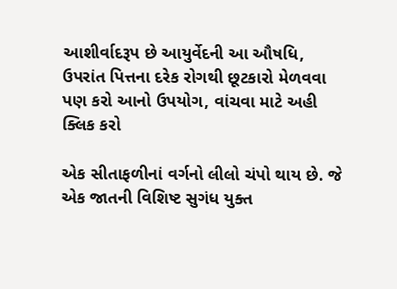આશીર્વાદરૂપ છે આયુર્વેદની આ ઔષધિ, ઉપરાંત પિત્તના દરેક રોગથી છૂટકારો મેળવવા પણ કરો આનો ઉપયોગ, વાંચવા માટે અહી ક્લિક કરો

એક સીતાફળીનાં વર્ગનો લીલો ચંપો થાય છે. જે એક જાતની વિશિષ્ટ સુગંધ યુક્ત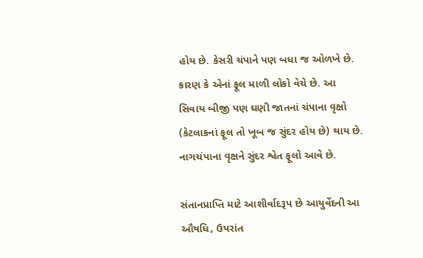હોય છે. કેસરી ચંપાને પણ બધા જ ઓળખે છે. કારણ કે એનાં ફૂલ માળી લોકો વેચે છે. આ સિવાય બીજી પણ ઘણી જાતનાં ચંપાના વૃક્ષો (કેટલાકનાં ફૂલ તો ખૂબ જ સુંદર હોય છે) થાય છે. નાગચંપાના વૃક્ષને સુંદર શ્વેત ફૂલો આવે છે.

સંતાનપ્રાપ્તિ માટે આશીર્વાદરૂપ છે આયુર્વેદની આ ઔષધિ, ઉપરાંત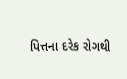પિત્તના દરેક રોગથી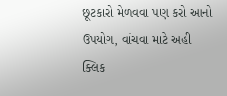છૂટકારો મેળવવા પણ કરો આનો ઉપયોગ, વાંચવા માટે અહી ક્લિક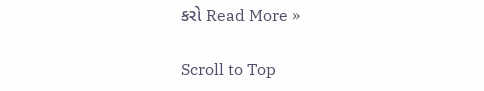કરો Read More »

Scroll to Top